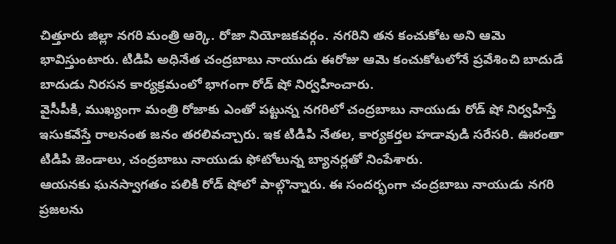చిత్తూరు జిల్లా నగరి మంత్రి ఆర్కె. రోజా నియోజకవర్గం. నగరిని తన కంచుకోట అని ఆమె భావిస్తుంటారు. టిడిపి అధినేత చంద్రబాబు నాయుడు ఈరోజు ఆమె కంచుకోటలోనే ప్రవేశించి బాదుడే బాదుడు నిరసన కార్యక్రమంలో భాగంగా రోడ్ షో నిర్వహించారు.
వైసీపీకి, ముఖ్యంగా మంత్రి రోజాకు ఎంతో పట్టున్న నగరిలో చంద్రబాబు నాయుడు రోడ్ షో నిర్వహిస్తే ఇసుకవేస్తే రాలనంత జనం తరలివచ్చారు. ఇక టిడిపి నేతల, కార్యకర్తల హడావుడి సరేసరి. ఊరంతా టిడిపి జెండాలు, చంద్రబాబు నాయుడు ఫోటోలున్న బ్యానర్లతో నింపేశారు.
ఆయనకు ఘనస్వాగతం పలికి రోడ్ షోలో పాల్గొన్నారు. ఈ సందర్భంగా చంద్రబాబు నాయుడు నగరి ప్రజలను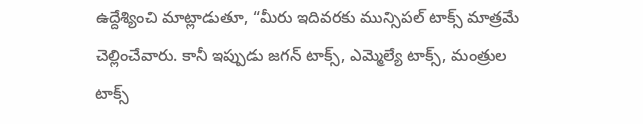ఉద్దేశ్యించి మాట్లాడుతూ, “మీరు ఇదివరకు మున్సిపల్ టాక్స్ మాత్రమే చెల్లించేవారు. కానీ ఇప్పుడు జగన్ టాక్స్, ఎమ్మెల్యే టాక్స్, మంత్రుల టాక్స్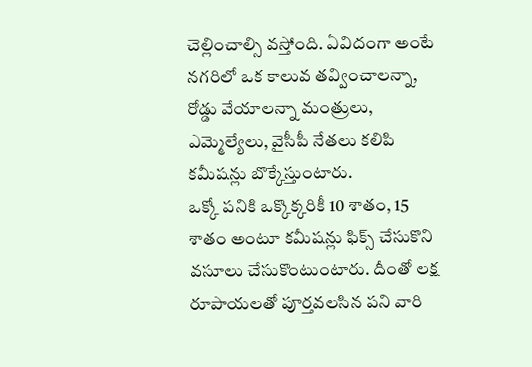చెల్లించాల్సి వస్తోంది. ఏవిదంగా అంటే నగరిలో ఒక కాలువ తవ్వించాలన్నా, రోడ్డు వేయాలన్నా మంత్రులు, ఎమ్మెల్యేలు, వైసీపీ నేతలు కలిపి కమీషన్లు బొక్కేస్తుంటారు.
ఒక్కో పనికి ఒక్కొక్కరికీ 10 శాతం, 15 శాతం అంటూ కమీషన్లు ఫిక్స్ చేసుకొని వసూలు చేసుకొంటుంటారు. దీంతో లక్ష రూపాయలతో పూర్తవలసిన పని వారి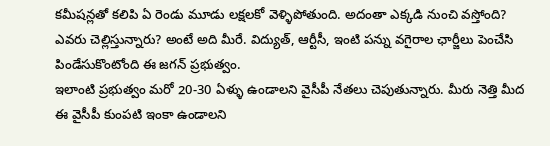కమీషన్లతో కలిపి ఏ రెండు మూడు లక్షలకో వెళ్ళిపోతుంది. అదంతా ఎక్కడి నుంచి వస్తోంది? ఎవరు చెల్లిస్తున్నారు? అంటే అది మీరే. విద్యుత్, ఆర్టీసీ, ఇంటి పన్ను వగైరాల ఛార్జీలు పెంచేసి పిండేసుకొంటోంది ఈ జగన్ ప్రభుత్వం.
ఇలాంటి ప్రభుత్వం మరో 20-30 ఏళ్ళు ఉండాలని వైసీపీ నేతలు చెపుతున్నారు. మీరు నెత్తి మీద ఈ వైసీపీ కుంపటి ఇంకా ఉండాలని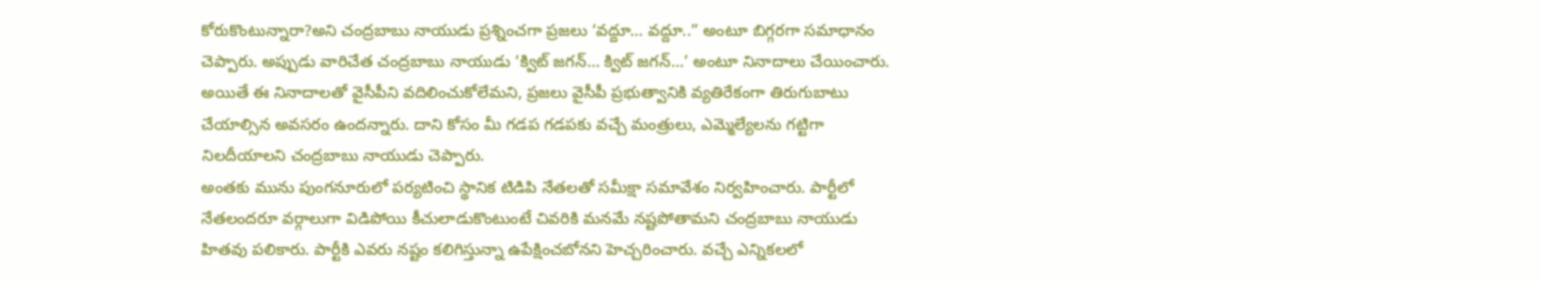కోరుకొంటున్నారా?అని చంద్రబాబు నాయుడు ప్రశ్నించగా ప్రజలు ‘వద్దూ… వద్దూ..” అంటూ బిగ్గరగా సమాధానం చెప్పారు. అప్పుడు వారిచేత చంద్రబాబు నాయుడు ‘క్విట్ జగన్… క్విట్ జగన్…’ అంటూ నినాదాలు చేయించారు. అయితే ఈ నినాదాలతో వైసీపీని వదిలించుకోలేమని, ప్రజలు వైసీపీ ప్రభుత్వానికి వ్యతిరేకంగా తిరుగుబాటు చేయాల్సిన అవసరం ఉందన్నారు. దాని కోసం మీ గడప గడపకు వచ్చే మంత్రులు, ఎమ్మెల్యేలను గట్టిగా నిలదీయాలని చంద్రబాబు నాయుడు చెప్పారు.
అంతకు మును పుంగనూరులో పర్యటించి స్థానిక టిడిపి నేతలతో సమీక్షా సమావేశం నిర్వహించారు. పార్టీలో నేతలందరూ వర్గాలుగా విడిపోయి కీచులాడుకొంటుంటే చివరికి మనమే నష్టపోతామని చంద్రబాబు నాయుడు హితవు పలికారు. పార్టీకి ఎవరు నష్టం కలిగిస్తున్నా ఉపేక్షించబోనని హెచ్చరించారు. వచ్చే ఎన్నికలలో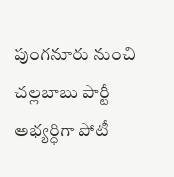పుంగనూరు నుంచి చల్లబాబు పార్టీ అభ్యర్ధిగా పోటీ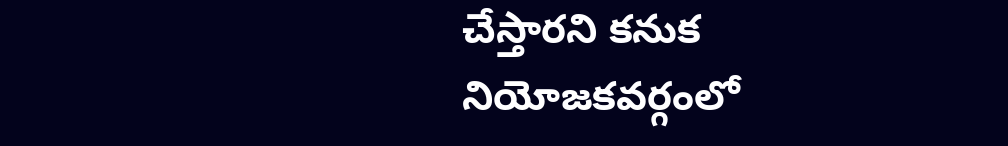చేస్తారని కనుక నియోజకవర్గంలో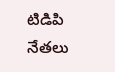టిడిపి నేతలు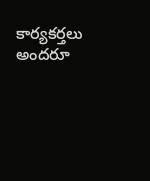కార్యకర్తలు అందరూ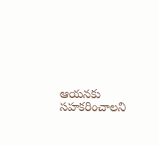ఆయనకు సహకరించాలని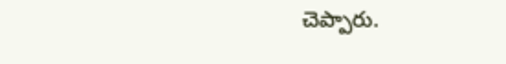చెప్పారు.